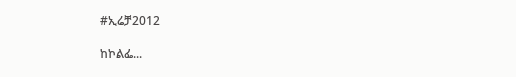#ኢሬቻ2012

ከኮልፌ...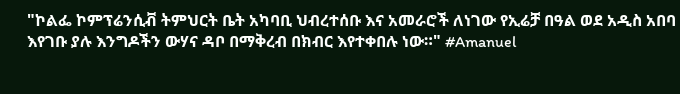"ኮልፌ ኮምፕሬንሲቭ ትምህርት ቤት አካባቢ ህብረተሰቡ እና አመራሮች ለነገው የኢሬቻ በዓል ወደ አዲስ አበባ እየገቡ ያሉ እንግዶችን ውሃና ዳቦ በማቅረብ በክብር እየተቀበሉ ነው።" #Amanuel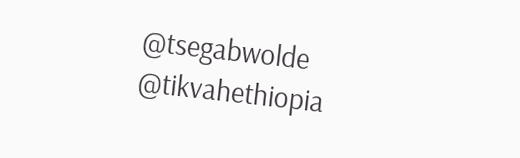@tsegabwolde @tikvahethiopia